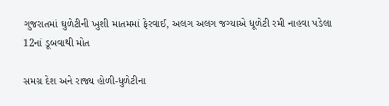ગુજરાતમાં ઘુળેટીની ખુશી માતમમાં ફેરવાઈ, અલગ અલગ જગ્યાએ ધૂળેટી રમી નાહવા પડેલા 12નાં ડૂબવાથી મોત

સમગ્ર દેશ અને રાજ્ય હોળી-ધુળેટીના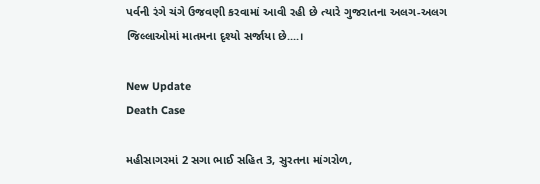પર્વની રંગે ચંગે ઉજવણી કરવામાં આવી રહી છે ત્યારે ગુજરાતના અલગ-અલગ જિલ્લાઓમાં માતમના દૃશ્યો સર્જાયા છે....।

New Update
Death Case

મહીસાગરમાં 2 સગા ભાઈ સહિત 3, સુરતના માંગરોળ,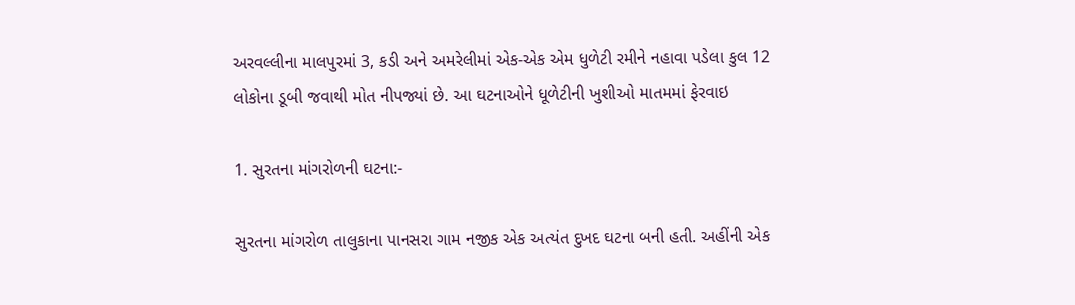અરવલ્લીના માલપુરમાં 3, કડી અને અમરેલીમાં એક-એક એમ ધુળેટી રમીને નહાવા પડેલા કુલ 12 લોકોના ડૂબી જવાથી મોત નીપજ્યાં છે. આ ઘટનાઓને ધૂળેટીની ખુશીઓ માતમમાં ફેરવાઇ

1. સુરતના માંગરોળની ઘટના:-

સુરતના માંગરોળ તાલુકાના પાનસરા ગામ નજીક એક અત્યંત દુખદ ઘટના બની હતી. અહીંની એક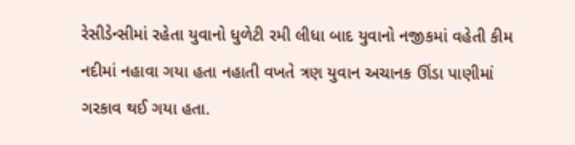રેસીડેન્સીમાં રહેતા યુવાનો ધુળેટી રમી લીધા બાદ યુવાનો નજીકમાં વહેતી કીમ નદીમાં નહાવા ગયા હતા નહાતી વખતે ત્રણ યુવાન અચાનક ઊંડા પાણીમાં ગરકાવ થઈ ગયા હતા.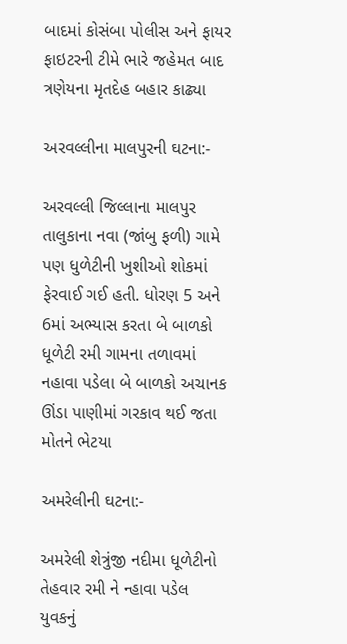બાદમાં કોસંબા પોલીસ અને ફાયર ફાઇટરની ટીમે ભારે જહેમત બાદ ત્રણેયના મૃતદેહ બહાર કાઢ્યા

અરવલ્લીના માલપુરની ઘટના:-

અરવલ્લી જિલ્લાના માલપુર તાલુકાના નવા (જાંબુ ફળી) ગામે પણ ધુળેટીની ખુશીઓ શોકમાં ફેરવાઈ ગઈ હતી. ધોરણ 5 અને 6માં અભ્યાસ કરતા બે બાળકો ધૂળેટી રમી ગામના તળાવમાં નહાવા પડેલા બે બાળકો અચાનક ઊંડા પાણીમાં ગરકાવ થઈ જતા મોતને ભેટયા

અમરેલીની ઘટના:-

અમરેલી શેત્રુંજી નદીમા ધૂળેટીનો તેહવાર રમી ને ન્હાવા પડેલ યુવકનું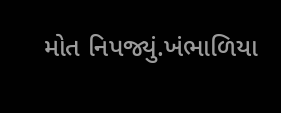મોત નિપજ્યું.ખંભાળિયા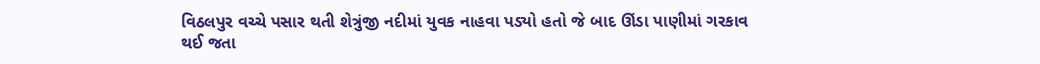વિઠલપુર વચ્ચે પસાર થતી શેત્રુંજી નદીમાં યુવક નાહવા પડ્યો હતો જે બાદ ઊંડા પાણીમાં ગરકાવ થઈ જતા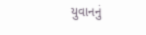યુવાનનું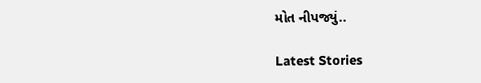મોત નીપજ્યું..

Latest Stories